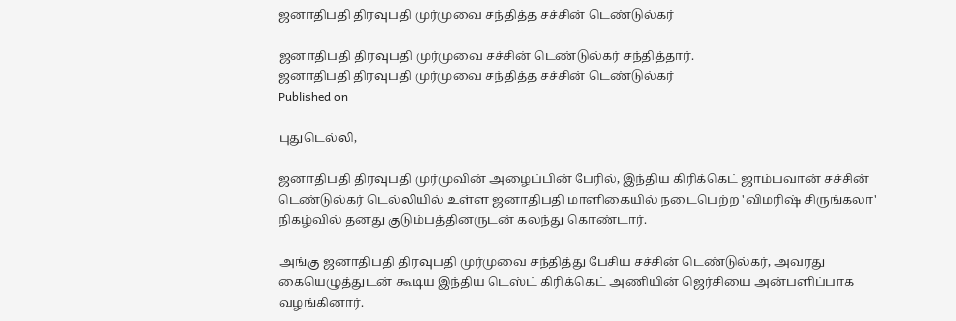ஜனாதிபதி திரவுபதி முர்முவை சந்தித்த சச்சின் டெண்டுல்கர்

ஜனாதிபதி திரவுபதி முர்முவை சச்சின் டெண்டுல்கர் சந்தித்தார்.
ஜனாதிபதி திரவுபதி முர்முவை சந்தித்த சச்சின் டெண்டுல்கர்
Published on

புதுடெல்லி,

ஜனாதிபதி திரவுபதி முர்முவின் அழைப்பின் பேரில், இந்திய கிரிக்கெட் ஜாம்பவான் சச்சின் டெண்டுல்கர் டெல்லியில் உள்ள ஜனாதிபதி மாளிகையில் நடைபெற்ற 'விமரிஷ் சிருங்கலா' நிகழ்வில் தனது குடும்பத்தினருடன் கலந்து கொண்டார்.

அங்கு ஜனாதிபதி திரவுபதி முர்முவை சந்தித்து பேசிய சச்சின் டெண்டுல்கர், அவரது கையெழுத்துடன் கூடிய இந்திய டெஸ்ட் கிரிக்கெட் அணியின் ஜெர்சியை அன்பளிப்பாக வழங்கினார்.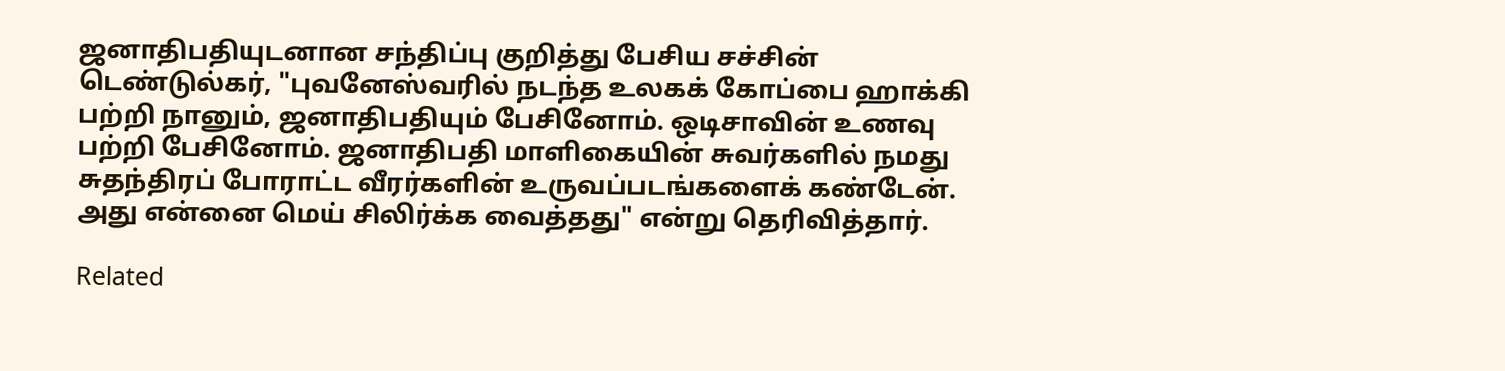ஜனாதிபதியுடனான சந்திப்பு குறித்து பேசிய சச்சின் டெண்டுல்கர், "புவனேஸ்வரில் நடந்த உலகக் கோப்பை ஹாக்கி பற்றி நானும், ஜனாதிபதியும் பேசினோம். ஒடிசாவின் உணவு பற்றி பேசினோம். ஜனாதிபதி மாளிகையின் சுவர்களில் நமது சுதந்திரப் போராட்ட வீரர்களின் உருவப்படங்களைக் கண்டேன். அது என்னை மெய் சிலிர்க்க வைத்தது" என்று தெரிவித்தார்.

Related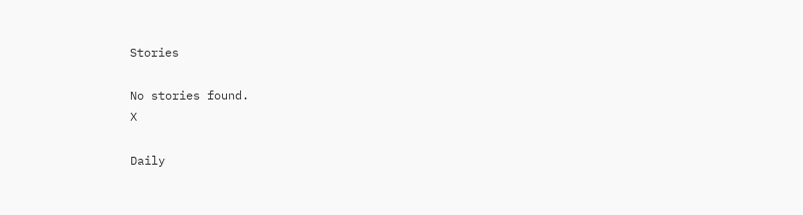Stories

No stories found.
X

Daily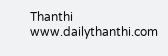Thanthi
www.dailythanthi.com